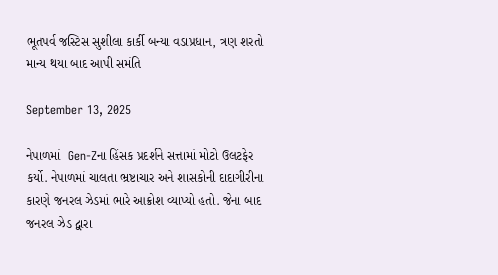ભૂતપર્વ જસ્ટિસ સુશીલા કાર્કી બન્યા વડાપ્રધાન, ત્રણ શરતો માન્ય થયા બાદ આપી સમંતિ

September 13, 2025

નેપાળમાં  Gen-Zના હિંસક પ્રદર્શને સત્તામાં મોટો ઉલટફેર કર્યો. નેપાળમાં ચાલતા ભ્રષ્ટાચાર અને શાસકોની દાદાગીરીના કારણે જનરલ ઝેડમાં ભારે આક્રોશ વ્યાપ્યો હતો. જેના બાદ જનરલ ઝેડ દ્વારા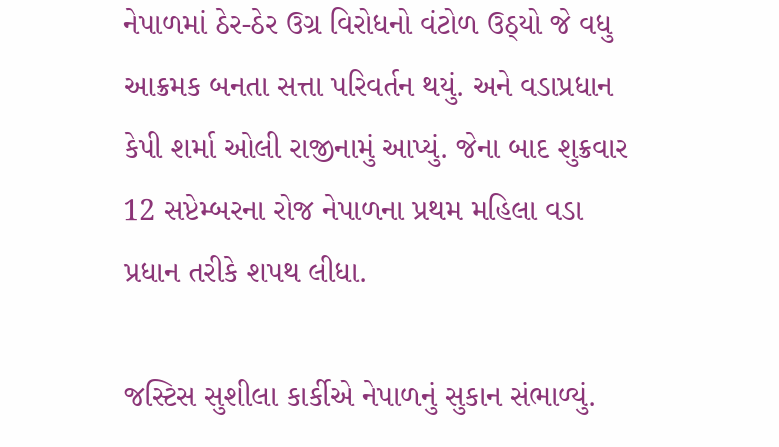નેપાળમાં ઠેર-ઠેર ઉગ્ર વિરોધનો વંટોળ ઉઠ્યો જે વધુ આક્રમક બનતા સત્તા પરિવર્તન થયું. અને વડાપ્રધાન કેપી શર્મા ઓલી રાજીનામું આપ્યું. જેના બાદ શુક્રવાર 12 સપ્ટેમ્બરના રોજ નેપાળના પ્રથમ મહિલા વડા પ્રધાન તરીકે શપથ લીધા.

જસ્ટિસ સુશીલા કાર્કીએ નેપાળનું સુકાન સંભાળ્યું.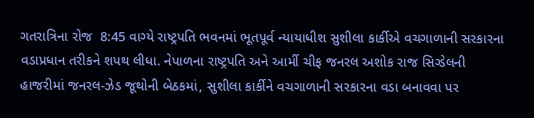ગતરાત્રિના રોજ  8:45 વાગ્યે રાષ્ટ્રપતિ ભવનમાં ભૂતપૂર્વ ન્યાયાધીશ સુશીલા કાર્કીએ વચગાળાની સરકારના વડાપ્રધાન તરીકને શપથ લીધા. નેપાળના રાષ્ટ્રપતિ અને આર્મી ચીફ જનરલ અશોક રાજ સિગ્ડેલની હાજરીમાં જનરલ-ઝેડ જૂથોની બેઠકમાં, સુશીલા કાર્કીને વચગાળાની સરકારના વડા બનાવવા પર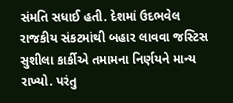સંમતિ સધાઈ હતી. દેશમાં ઉદભવેલ રાજકીય સંકટમાંથી બહાર લાવવા જસ્ટિસ સુશીલા કાર્કીએ તમામના નિર્ણયને માન્ય રાખ્યો. પરંતુ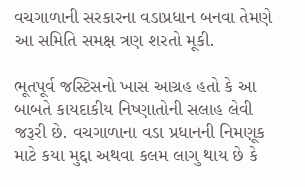વચગાળાની સરકારના વડાપ્રધાન બનવા તેમણે આ સમિતિ સમક્ષ ત્રણ શરતો મૂકી.

ભૂતપૂર્વ જસ્ટિસનો ખાસ આગ્રહ હતો કે આ બાબતે કાયદાકીય નિષ્ણાતોની સલાહ લેવી જરૂરી છે. વચગાળાના વડા પ્રધાનની નિમણૂક માટે કયા મુદ્દા અથવા કલમ લાગુ થાય છે કે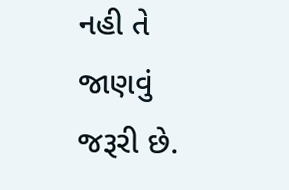નહી તે જાણવું જરૂરી છે.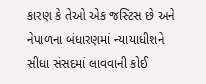કારણ કે તેઓ એક જસ્ટિસ છે અને નેપાળના બંધારણમાં ન્યાયાધીશને સીધા સંસદમાં લાવવાની કોઈ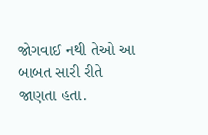જોગવાઈ નથી તેઓ આ બાબત સારી રીતે જાણતા હતા.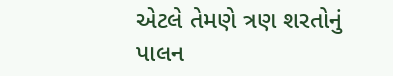એટલે તેમણે ત્રણ શરતોનું પાલન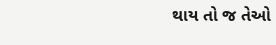થાય તો જ તેઓ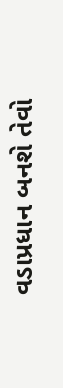વડાપ્રધાન બનશે તેવો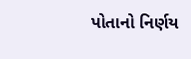પોતાનો નિર્ણય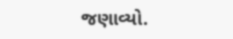જણાવ્યો.